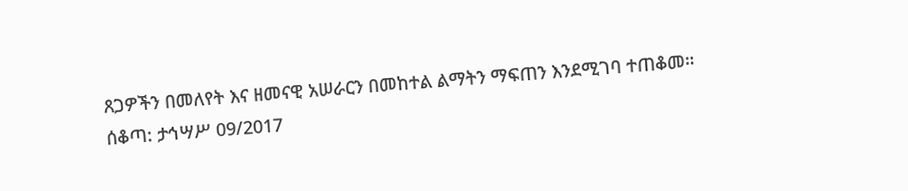ጸጋዎችን በመለየት እና ዘመናዊ አሠራርን በመከተል ልማትን ማፍጠን እንደሚገባ ተጠቆመ።
ሰቆጣ: ታኅሣሥ 09/2017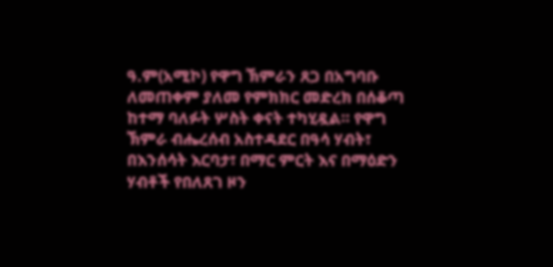ዓ.ም(አሚኮ) የዋግ ኽምራን ጸጋ በአግባቡ ለመጠቀም ያለመ የምክክር መድረክ በሰቆጣ ከተማ ባለፉት ሦስት ቀናት ተካሂዷል። የዋግ ኽምራ ብሔረሰብ አስተዳደር በዓሳ ሃብት፣ በእንሰሳት እርባታ፣ በማር ምርት እና በማዕድን ሃብቶች የበለጸገ ዞን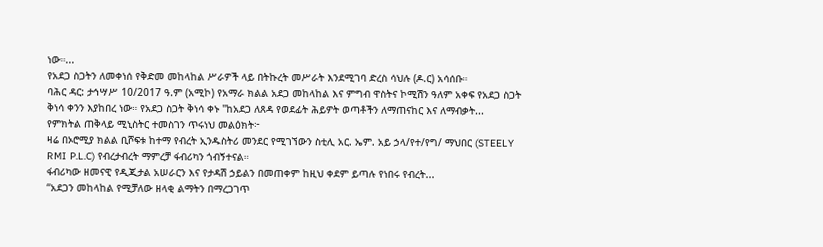ነው።...
የአደጋ ስጋትን ለመቀነሰ የቅድመ መከላከል ሥራዎች ላይ በትኩረት መሥራት እንደሚገባ ድረስ ሳህሉ (ዶ.ር) አሳሰቡ።
ባሕር ዳር: ታኅሣሥ 10/2017 ዓ.ም (አሚኮ) የአማራ ክልል አደጋ መከላከል እና ምግብ ዋስትና ኮሚሽን ዓለም አቀፍ የአደጋ ስጋት ቅነሳ ቀንን እያከበረ ነው። የአደጋ ስጋት ቅነሳ ቀኑ "ከአደጋ ለጸዳ የወደፊት ሕይዎት ወጣቶችን ለማጠናከር እና ለማብቃት...
የምክትል ጠቅላይ ሚኒስትር ተመስገን ጥሩነህ መልዕክት፦
ዛሬ በኦሮሚያ ክልል ቢሾፍቱ ከተማ የብረት ኢንዱስትሪ መንደር የሚገኘውን ስቲሊ አር. ኤም. አይ ኃላ/የተ/የግ/ ማህበር (STEELY RMI P.L.C) የብረታብረት ማምረቻ ፋብሪካን ጎብኝተናል።
ፋብሪካው ዘመናዊ የዲጂታል አሠራርን እና የታዳሽ ኃይልን በመጠቀም ከዚህ ቀደም ይጣሉ የነበሩ የብረት...
“አደጋን መከላከል የሚቻለው ዘላቂ ልማትን በማረጋገጥ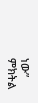ነው” ምክትል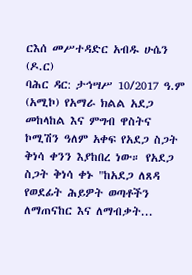ርእሰ መሥተዳድር አብዱ ሁሴን (ዶ.ር)
ባሕር ዳር: ታኅሣሥ 10/2017 ዓ.ም (አሚኮ) የአማራ ክልል አደጋ መከላከል እና ምግብ ዋስትና ኮሚሽን ዓለም አቀፍ የአደጋ ስጋት ቅነሳ ቀንን እያከበረ ነው። የአደጋ ስጋት ቅነሳ ቀኑ "ከአደጋ ለጸዳ የወደፊት ሕይዎት ወጣቶችን ለማጠናከር እና ለማብቃት...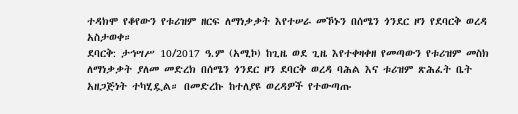ተዳክሞ የቆየውን የቱሪዝም ዘርፍ ለማነቃቃት እየተሠራ መኾኑን በሰሜን ጎንደር ዞን የደባርቅ ወረዳ አስታወቀ።
ደባርቅ: ታኅሣሥ 10/2017 ዓ.ም (አሚኮ) ከጊዜ ወደ ጊዜ እየተቀዛቀዘ የመጣውን የቱሪዝም መስክ ለማነቃቃት ያለመ መድረክ በሰሜን ጎንደር ዞን ደባርቅ ወረዳ ባሕል እና ቱሪዝም ጽሕፈት ቤት አዘጋጅነት ተካሂዷል። በመድረኩ ከተለያዩ ወረዳዎች የተውጣጡ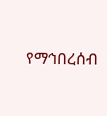የማኅበረሰብ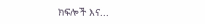ክፍሎች እና...